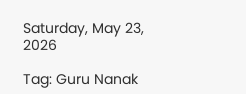Saturday, May 23, 2026

Tag: Guru Nanak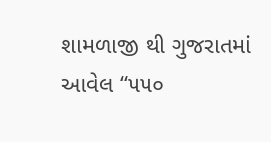શામળાજી થી ગુજરાતમાં આવેલ “૫૫૦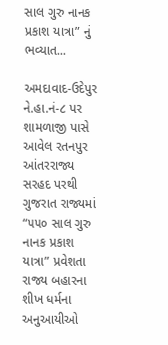સાલ ગુરુ નાનક પ્રકાશ યાત્રા” નું ભવ્યાત...

અમદાવાદ-ઉદેપુર ને.હા.નં-૮ પર શામળાજી પાસે આવેલ રતનપુર આંતરરાજ્ય સરહદ પરથી ગુજરાત રાજ્યમાં “૫૫૦ સાલ ગુરુ નાનક પ્રકાશ યાત્રા” પ્રવેશતા રાજ્ય બહારના શીખ ધર્મના અનુઆયીઓ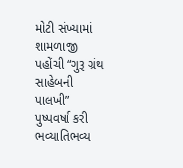મોટી સંખ્યામાં શામળાજી પહોંચી “ગુરૂ ગ્રંથ સાહેબની પાલખી” પુષ્પવર્ષા કરી ભવ્યાતિભવ્ય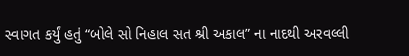સ્વાગત કર્યું હતું “બોલે સો નિહાલ સત શ્રી અકાલ” ના નાદથી અરવલ્લી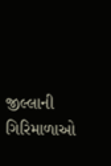જીલ્લાની ગિરિમાળાઓ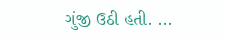ગુંજી ઉઠી હતી. ...